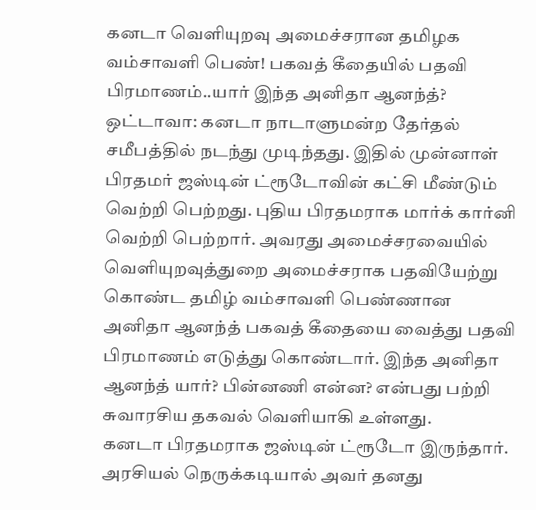கனடா வெளியுறவு அமைச்சரான தமிழக வம்சாவளி பெண்! பகவத் கீதையில் பதவி பிரமாணம்..யார் இந்த அனிதா ஆனந்த்?
ஒட்டாவா: கனடா நாடாளுமன்ற தேர்தல் சமீபத்தில் நடந்து முடிந்தது. இதில் முன்னாள் பிரதமர் ஜஸ்டின் ட்ரூடோவின் கட்சி மீண்டும் வெற்றி பெற்றது. புதிய பிரதமராக மார்க் கார்னி வெற்றி பெற்றார். அவரது அமைச்சரவையில் வெளியுறவுத்துறை அமைச்சராக பதவியேற்று கொண்ட தமிழ் வம்சாவளி பெண்ணான அனிதா ஆனந்த் பகவத் கீதையை வைத்து பதவி பிரமாணம் எடுத்து கொண்டார். இந்த அனிதா ஆனந்த் யார்? பின்னணி என்ன? என்பது பற்றி சுவாரசிய தகவல் வெளியாகி உள்ளது.
கனடா பிரதமராக ஜஸ்டின் ட்ரூடோ இருந்தார். அரசியல் நெருக்கடியால் அவர் தனது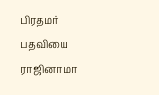பிரதமர் பதவியை ராஜினாமா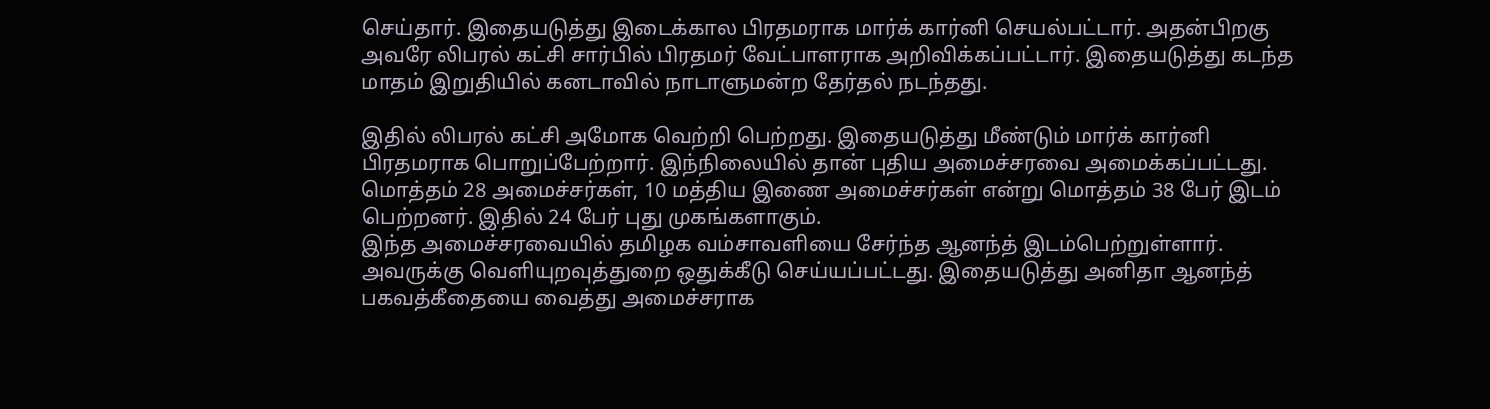செய்தார். இதையடுத்து இடைக்கால பிரதமராக மார்க் கார்னி செயல்பட்டார். அதன்பிறகு அவரே லிபரல் கட்சி சார்பில் பிரதமர் வேட்பாளராக அறிவிக்கப்பட்டார். இதையடுத்து கடந்த மாதம் இறுதியில் கனடாவில் நாடாளுமன்ற தேர்தல் நடந்தது.

இதில் லிபரல் கட்சி அமோக வெற்றி பெற்றது. இதையடுத்து மீண்டும் மார்க் கார்னி பிரதமராக பொறுப்பேற்றார். இந்நிலையில் தான் புதிய அமைச்சரவை அமைக்கப்பட்டது. மொத்தம் 28 அமைச்சர்கள், 10 மத்திய இணை அமைச்சர்கள் என்று மொத்தம் 38 பேர் இடம் பெற்றனர். இதில் 24 பேர் புது முகங்களாகும்.
இந்த அமைச்சரவையில் தமிழக வம்சாவளியை சேர்ந்த ஆனந்த் இடம்பெற்றுள்ளார். அவருக்கு வெளியுறவுத்துறை ஒதுக்கீடு செய்யப்பட்டது. இதையடுத்து அனிதா ஆனந்த் பகவத்கீதையை வைத்து அமைச்சராக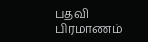பதவி பிரமாணம்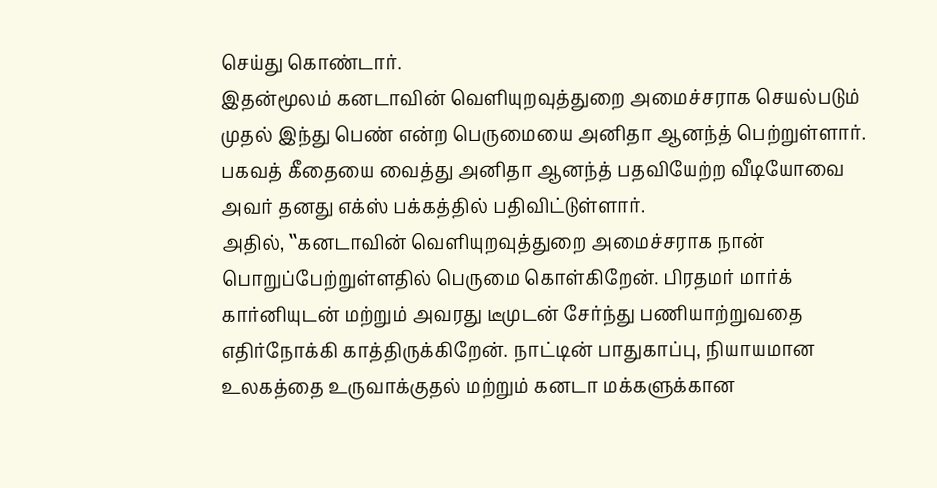செய்து கொண்டார்.
இதன்மூலம் கனடாவின் வெளியுறவுத்துறை அமைச்சராக செயல்படும் முதல் இந்து பெண் என்ற பெருமையை அனிதா ஆனந்த் பெற்றுள்ளார். பகவத் கீதையை வைத்து அனிதா ஆனந்த் பதவியேற்ற வீடியோவை அவர் தனது எக்ஸ் பக்கத்தில் பதிவிட்டுள்ளார்.
அதில், ‛‛கனடாவின் வெளியுறவுத்துறை அமைச்சராக நான் பொறுப்பேற்றுள்ளதில் பெருமை கொள்கிறேன். பிரதமர் மார்க் கார்னியுடன் மற்றும் அவரது டீமுடன் சேர்ந்து பணியாற்றுவதை எதிர்நோக்கி காத்திருக்கிறேன். நாட்டின் பாதுகாப்பு, நியாயமான உலகத்தை உருவாக்குதல் மற்றும் கனடா மக்களுக்கான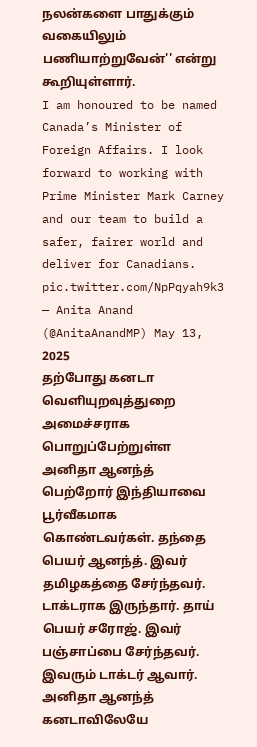நலன்களை பாதுக்கும் வகையிலும் பணியாற்றுவேன்'' என்று கூறியுள்ளார்.
I am honoured to be named Canada’s Minister of Foreign Affairs. I look forward to working with Prime Minister Mark Carney and our team to build a safer, fairer world and deliver for Canadians. pic.twitter.com/NpPqyah9k3
— Anita Anand (@AnitaAnandMP) May 13, 2025
தற்போது கனடா வெளியுறவுத்துறை அமைச்சராக பொறுப்பேற்றுள்ள அனிதா ஆனந்த் பெற்றோர் இந்தியாவை பூர்வீகமாக கொண்டவர்கள். தந்தை பெயர் ஆனந்த். இவர் தமிழகத்தை சேர்ந்தவர். டாக்டராக இருந்தார். தாய் பெயர் சரோஜ். இவர் பஞ்சாப்பை சேர்ந்தவர். இவரும் டாக்டர் ஆவார். அனிதா ஆனந்த் கனடாவிலேயே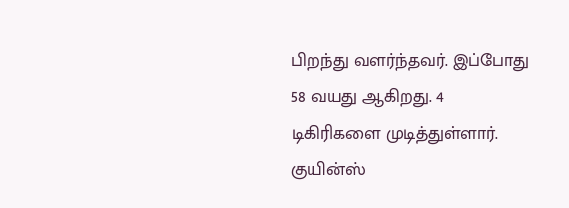பிறந்து வளர்ந்தவர். இப்போது 58 வயது ஆகிறது. 4 டிகிரிகளை முடித்துள்ளார். குயின்ஸ்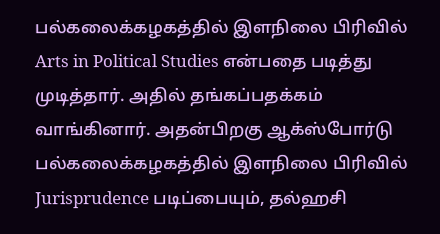பல்கலைக்கழகத்தில் இளநிலை பிரிவில் Arts in Political Studies என்பதை படித்து முடித்தார். அதில் தங்கப்பதக்கம் வாங்கினார். அதன்பிறகு ஆக்ஸ்போர்டு பல்கலைக்கழகத்தில் இளநிலை பிரிவில் Jurisprudence படிப்பையும், தல்ஹசி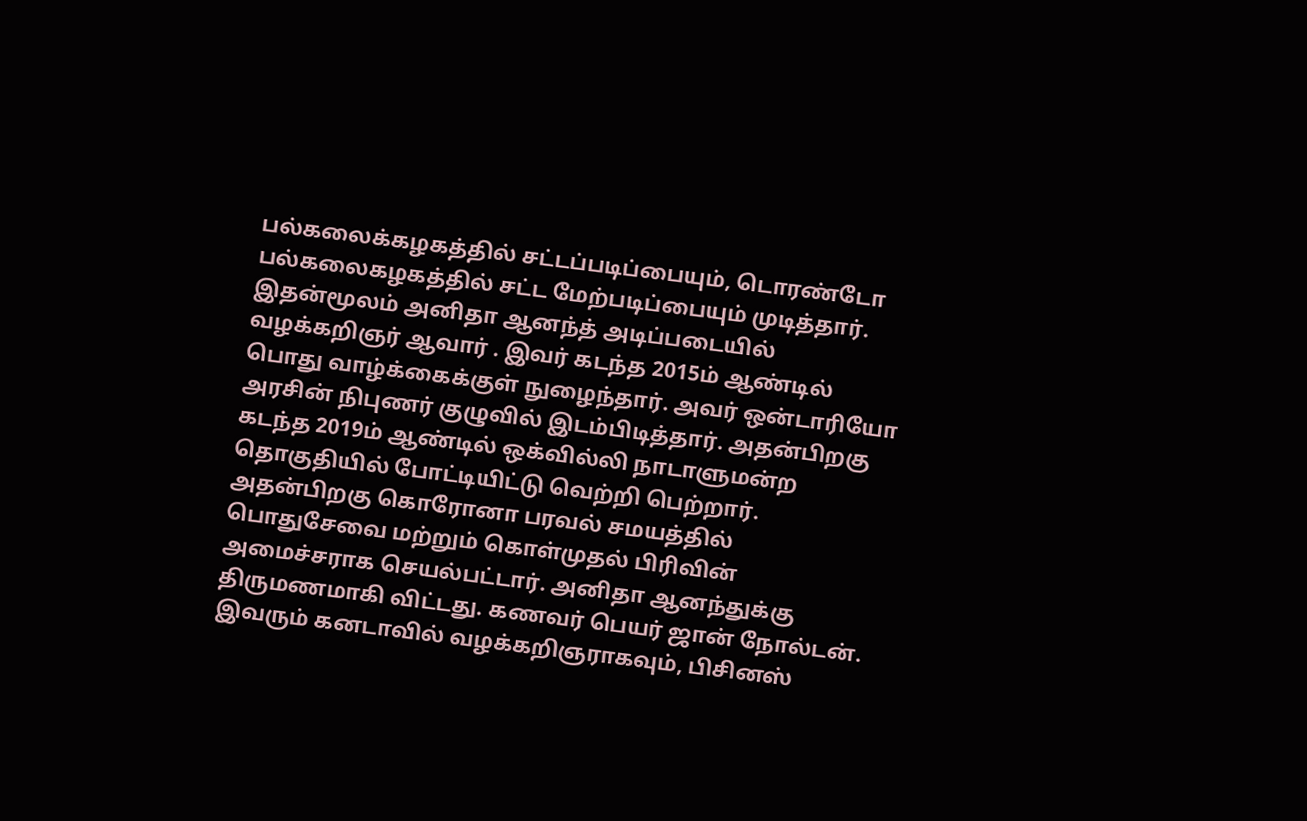பல்கலைக்கழகத்தில் சட்டப்படிப்பையும், டொரண்டோ பல்கலைகழகத்தில் சட்ட மேற்படிப்பையும் முடித்தார்.
இதன்மூலம் அனிதா ஆனந்த் அடிப்படையில் வழக்கறிஞர் ஆவார் . இவர் கடந்த 2015ம் ஆண்டில் பொது வாழ்க்கைக்குள் நுழைந்தார். அவர் ஒன்டாரியோ அரசின் நிபுணர் குழுவில் இடம்பிடித்தார். அதன்பிறகு கடந்த 2019ம் ஆண்டில் ஒக்வில்லி நாடாளுமன்ற தொகுதியில் போட்டியிட்டு வெற்றி பெற்றார். அதன்பிறகு கொரோனா பரவல் சமயத்தில் பொதுசேவை மற்றும் கொள்முதல் பிரிவின் அமைச்சராக செயல்பட்டார். அனிதா ஆனந்துக்கு திருமணமாகி விட்டது. கணவர் பெயர் ஜான் நோல்டன். இவரும் கனடாவில் வழக்கறிஞராகவும், பிசினஸ்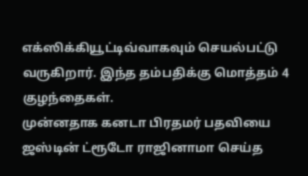எக்ஸிக்கியூட்டிவ்வாகவும் செயல்பட்டு வருகிறார். இந்த தம்பதிக்கு மொத்தம் 4 குழந்தைகள்.
முன்னதாக கனடா பிரதமர் பதவியை ஜஸ்டின் ட்ரூடோ ராஜினாமா செய்த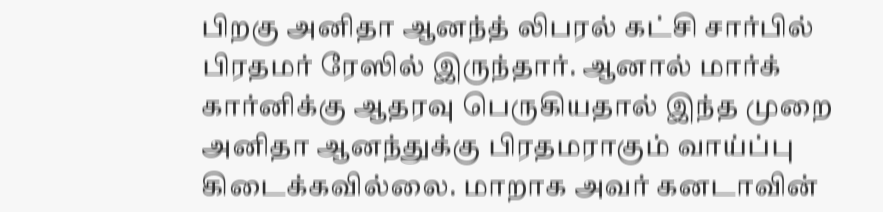பிறகு அனிதா ஆனந்த் லிபரல் கட்சி சார்பில் பிரதமர் ரேஸில் இருந்தார். ஆனால் மார்க் கார்னிக்கு ஆதரவு பெருகியதால் இந்த முறை அனிதா ஆனந்துக்கு பிரதமராகும் வாய்ப்பு கிடைக்கவில்லை. மாறாக அவர் கனடாவின்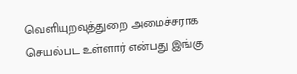வெளியுறவுத்துறை அமைச்சராக செயல்பட உள்ளார் என்பது இங்கு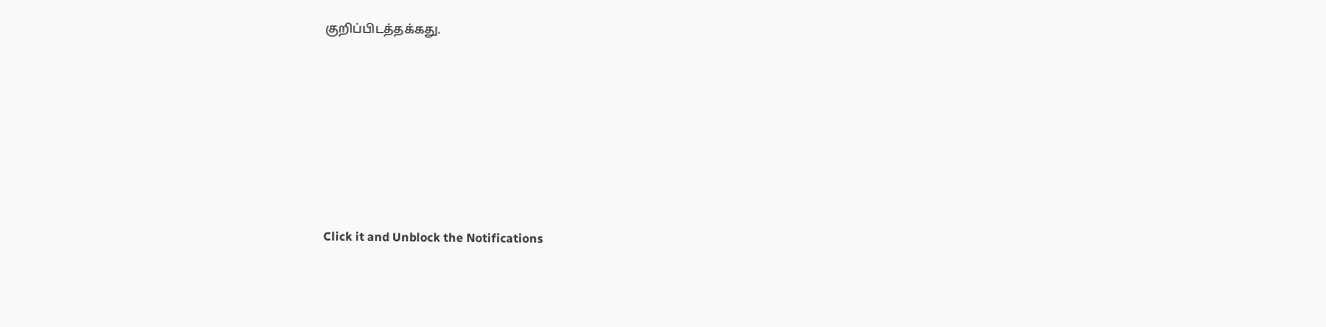குறிப்பிடத்தக்கது.












Click it and Unblock the Notifications